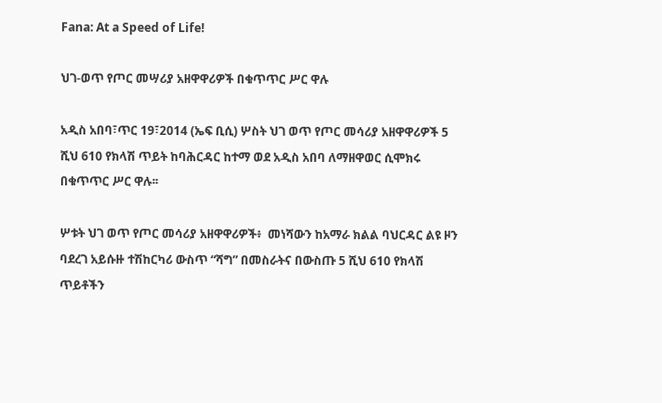Fana: At a Speed of Life!

ህገ-ወጥ የጦር መሣሪያ አዘዋዋሪዎች በቁጥጥር ሥር ዋሉ

አዲስ አበባ፣ጥር 19፣2014 (ኤፍ ቢሲ) ሦስት ህገ ወጥ የጦር መሳሪያ አዘዋዋሪዎች 5 ሺህ 610 የክላሽ ጥይት ከባሕርዳር ከተማ ወደ አዲስ አበባ ለማዘዋወር ሲሞክሩ በቁጥጥር ሥር ዋሉ፡፡

ሦቱት ህገ ወጥ የጦር መሳሪያ አዘዋዋሪዎች፥  መነሻውን ከአማራ ክልል ባህርዳር ልዩ ዞን ባደረገ አይሱዙ ተሽከርካሪ ውስጥ “ሻግ” በመስራትና በውስጡ 5 ሺህ 610 የክላሽ ጥይቶችን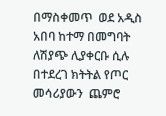በማስቀመጥ  ወደ አዲስ አበባ ከተማ በመግባት ለሽያጭ ሊያቀርቡ ሲሉ በተደረገ ክትትል የጦር መሳሪያውን  ጨምሮ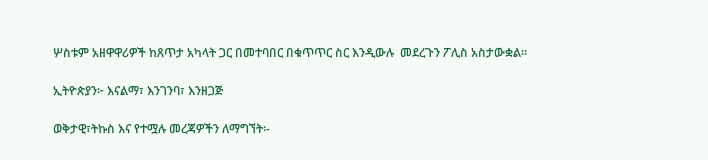ሦስቱም አዘዋዋሪዎች ከጸጥታ አካላት ጋር በመተባበር በቁጥጥር ስር እንዲውሉ  መደረጉን ፖሊስ አስታውቋል።

ኢትዮጵያን፦ እናልማ፣ እንገንባ፣ እንዘጋጅ

ወቅታዊ፣ትኩስ እና የተሟሉ መረጃዎችን ለማግኘት፡-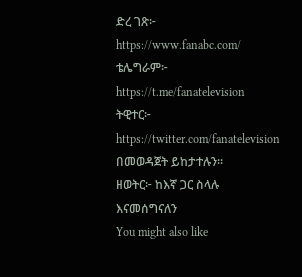ድረ ገጽ፦ https://www.fanabc.com/
ቴሌግራም፦ https://t.me/fanatelevision
ትዊተር፦ https://twitter.com/fanatelevision በመወዳጀት ይከታተሉን፡፡
ዘወትር፦ ከእኛ ጋር ስላሉ እናመሰግናለን
You might also like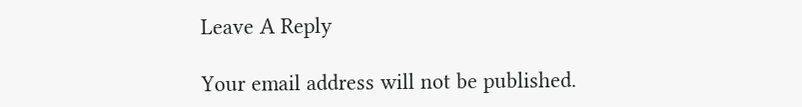Leave A Reply

Your email address will not be published.